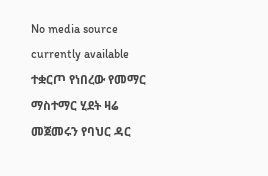No media source currently available
ተቋርጦ የነበረው የመማር ማስተማር ሂደት ዛሬ መጀመሩን የባህር ዳር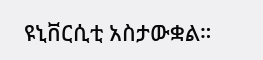ዩኒቨርሲቲ አስታውቋል።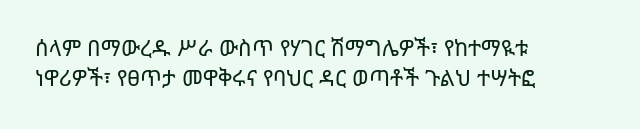ሰላም በማውረዱ ሥራ ውስጥ የሃገር ሽማግሌዎች፣ የከተማዪቱ ነዋሪዎች፣ የፀጥታ መዋቅሩና የባህር ዳር ወጣቶች ጉልህ ተሣትፎ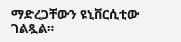ማድረጋቸውን ዩኒቨርሲቲው ገልጿል።